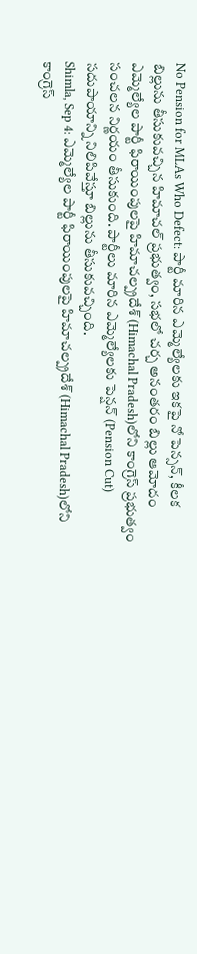No Pension for MLAs Who Defect: పార్టీ మారిన ఎమ్మెల్యేలకు ఇకపై నో పెన్సన్, కీలక బిల్లును తీసుకువచ్చిన హిమాచల్ ప్రభుత్వం, సభలో చర్చ అనంతరం బిల్లు ఆమోదం
ఎమ్మెల్యేల పార్టీ ఫిరాయింపులపై హిమాచల్ప్రదేశ్ (Himachal Pradesh)లోని కాంగ్రెస్ ప్రభుత్వం సంచలన నిర్ణయం తీసుకుంది. పార్టీలు మారిన ఎమ్మెల్యేలకు పెన్షన్ (Pension Cut) సదుపాయాన్ని నిలిపివేస్తూ బిల్లును తీసుకువచ్చింది.
Shimla, Sep 4: ఎమ్మెల్యేల పార్టీ ఫిరాయింపులపై హిమాచల్ప్రదేశ్ (Himachal Pradesh)లోని కాంగ్రెస్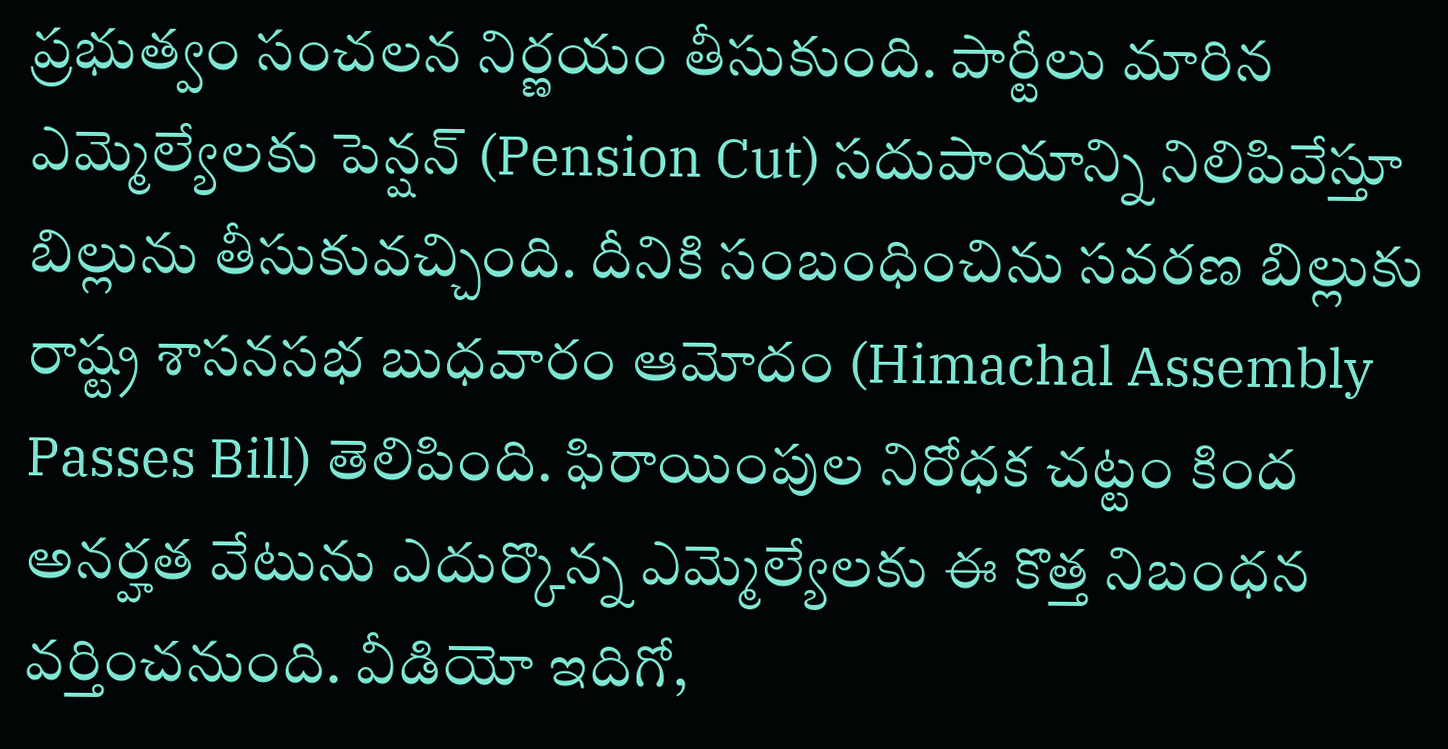ప్రభుత్వం సంచలన నిర్ణయం తీసుకుంది. పార్టీలు మారిన ఎమ్మెల్యేలకు పెన్షన్ (Pension Cut) సదుపాయాన్ని నిలిపివేస్తూ బిల్లును తీసుకువచ్చింది. దీనికి సంబంధించిను సవరణ బిల్లుకు రాష్ట్ర శాసనసభ బుధవారం ఆమోదం (Himachal Assembly Passes Bill) తెలిపింది. ఫిరాయింపుల నిరోధక చట్టం కింద అనర్హత వేటును ఎదుర్కొన్న ఎమ్మెల్యేలకు ఈ కొత్త నిబంధన వర్తించనుంది. వీడియో ఇదిగో,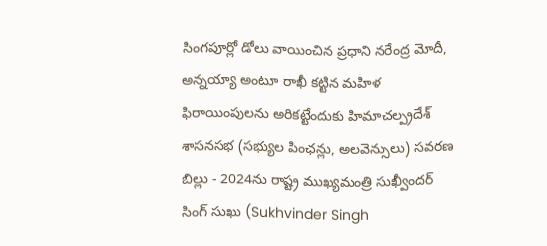సింగపూర్లో డోలు వాయించిన ప్రధాని నరేంద్ర మోదీ, అన్నయ్యా అంటూ రాఖీ కట్టిన మహిళ
ఫిరాయింపులను అరికట్టేందుకు హిమాచల్ప్రదేశ్ శాసనసభ (సభ్యుల పింఛన్లు, అలవెన్సులు) సవరణ బిల్లు - 2024ను రాష్ట్ర ముఖ్యమంత్రి సుఖ్వీందర్ సింగ్ సుఖు (Sukhvinder Singh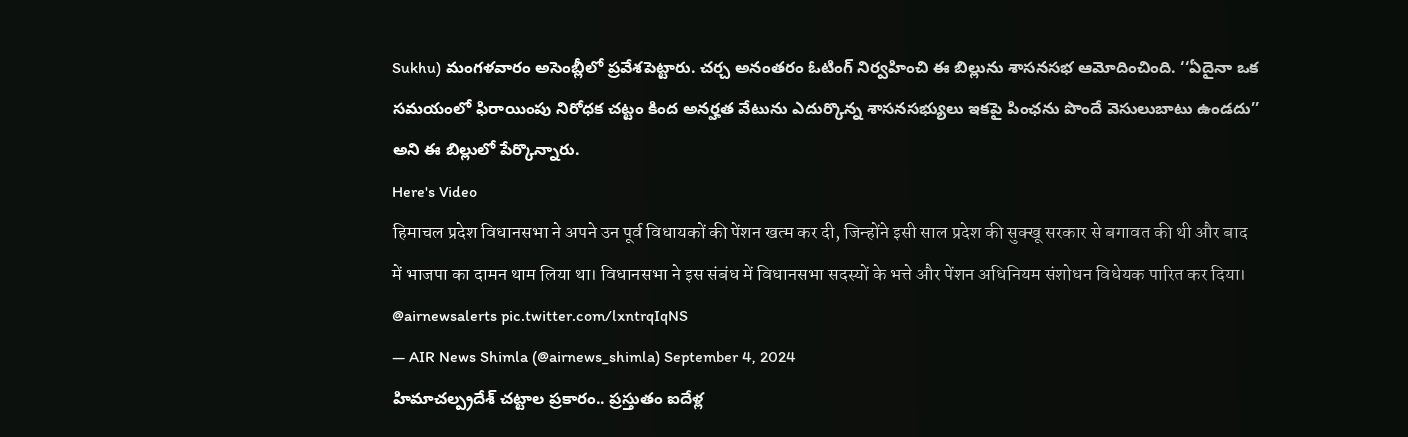Sukhu) మంగళవారం అసెంబ్లీలో ప్రవేశపెట్టారు. చర్చ అనంతరం ఓటింగ్ నిర్వహించి ఈ బిల్లును శాసనసభ ఆమోదించింది. ‘‘ఏదైనా ఒక సమయంలో ఫిరాయింపు నిరోధక చట్టం కింద అనర్హత వేటును ఎదుర్కొన్న శాసనసభ్యులు ఇకపై పింఛను పొందే వెసులుబాటు ఉండదు’’ అని ఈ బిల్లులో పేర్కొన్నారు.
Here's Video
हिमाचल प्रदेश विधानसभा ने अपने उन पूर्व विधायकों की पेंशन खत्म कर दी, जिन्होंने इसी साल प्रदेश की सुक्खू सरकार से बगावत की थी और बाद में भाजपा का दामन थाम लिया था। विधानसभा ने इस संबंध में विधानसभा सदस्यों के भत्ते और पेंशन अधिनियम संशोधन विधेयक पारित कर दिया। @airnewsalerts pic.twitter.com/lxntrqIqNS
— AIR News Shimla (@airnews_shimla) September 4, 2024
హిమాచల్ప్రదేశ్ చట్టాల ప్రకారం.. ప్రస్తుతం ఐదేళ్ల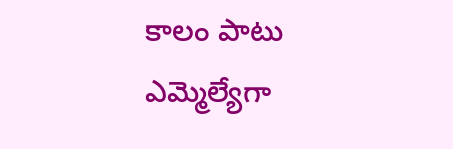కాలం పాటు ఎమ్మెల్యేగా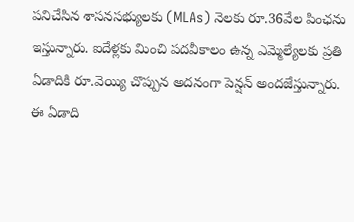పనిచేసిన శాసనసభ్యులకు (MLAs) నెలకు రూ.36వేల పింఛను ఇస్తున్నారు. ఐదేళ్లకు మించి పదవీకాలం ఉన్న ఎమ్మెల్యేలకు ప్రతి ఏడాదికి రూ.వెయ్యి చొప్పున అదనంగా పెన్షన్ అందజేస్తున్నారు.
ఈ ఏడాది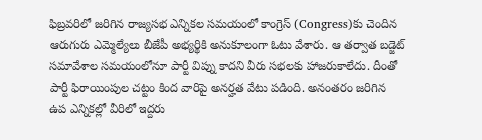ఫిబ్రవరిలో జరిగిన రాజ్యసభ ఎన్నికల సమయంలో కాంగ్రెస్ (Congress)కు చెందిన ఆరుగురు ఎమ్మెల్యేలు బీజేపీ అభ్యర్థికి అనుకూలంగా ఓటు వేశారు. ఆ తర్వాత బడ్జెట్ సమావేశాల సమయంలోనూ పార్టీ విప్ను కాదని వీరు సభలకు హాజరుకాలేదు. దీంతో పార్టీ ఫిరాయింపుల చట్టం కింద వారిపై అనర్హత వేటు పడింది. అనంతరం జరిగిన ఉప ఎన్నికల్లో వీరిలో ఇద్దరు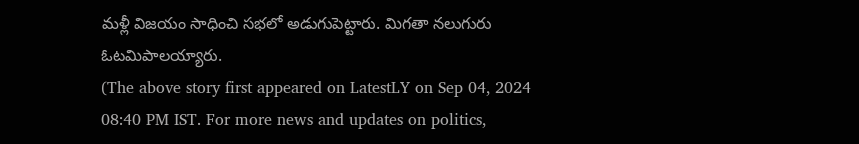మళ్లీ విజయం సాధించి సభలో అడుగుపెట్టారు. మిగతా నలుగురు ఓటమిపాలయ్యారు.
(The above story first appeared on LatestLY on Sep 04, 2024 08:40 PM IST. For more news and updates on politics,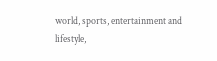world, sports, entertainment and lifestyle,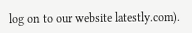log on to our website latestly.com).